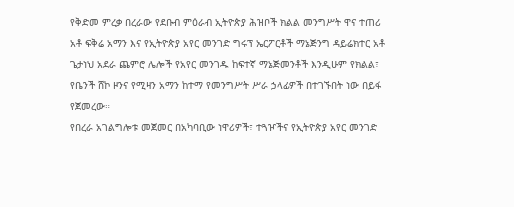የቅድመ ምረቃ በረራው የደቡብ ምዕራብ ኢትዮጵያ ሕዝቦች ክልል መንግሥት ዋና ተጠሪ አቶ ፍቅሬ አማን እና የኢትዮጵያ አየር መንገድ ግሩፕ ኤርፖርቶች ማኔጅንግ ዳይሬክተር አቶ ጌታነህ አደራ ጨምሮ ሌሎች የአየር መንገዱ ከፍተኛ ማኔጅመንቶች እንዲሁም የክልል፣ የቤንች ሸኮ ዞንና የሚዛን አማን ከተማ የመንግሥት ሥራ ኃላፊዎች በተገኙበት ነው በይፋ የጀመረው።
የበረራ አገልግሎቱ መጀመር በአካባቢው ነዋሪዎች፣ ተጓዦችና የኢትዮጵያ አየር መንገድ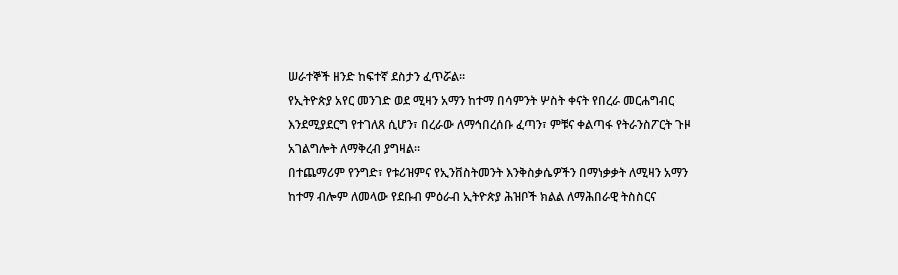ሠራተኞች ዘንድ ከፍተኛ ደስታን ፈጥሯል።
የኢትዮጵያ አየር መንገድ ወደ ሚዛን አማን ከተማ በሳምንት ሦስት ቀናት የበረራ መርሐግብር እንደሚያደርግ የተገለጸ ሲሆን፣ በረራው ለማኅበረሰቡ ፈጣን፣ ምቹና ቀልጣፋ የትራንስፖርት ጉዞ አገልግሎት ለማቅረብ ያግዛል።
በተጨማሪም የንግድ፣ የቱሪዝምና የኢንቨስትመንት እንቅስቃሴዎችን በማነቃቃት ለሚዛን አማን ከተማ ብሎም ለመላው የደቡብ ምዕራብ ኢትዮጵያ ሕዝቦች ክልል ለማሕበራዊ ትስስርና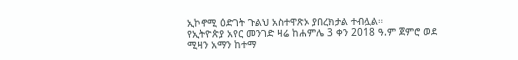ኢኮኖሚ ዕድገት ጉልህ አስተዋጽኦ ያበረክታል ተብሏል።
የኢትዮጵያ አየር መንገድ ዛሬ ከሐምሌ 3 ቀን 2018 ዓ.ም ጀምሮ ወደ ሚዛን አማን ከተማ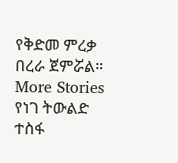የቅድመ ምረቃ በረራ ጀምሯል።
More Stories
የነገ ትውልድ ተስፋ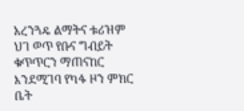አረንጓዴ ልማትና ቱሪዝም
ህገ ወጥ የቡና ግብይት ቁጥጥርን ማጠናከር እንደሚገባ የካፋ ዞን ምክር ቤት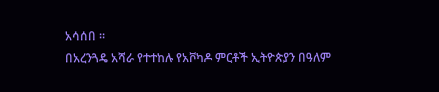አሳሰበ ።
በአረንጓዴ አሻራ የተተከሉ የአቮካዶ ምርቶች ኢትዮጵያን በዓለም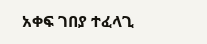አቀፍ ገበያ ተፈላጊ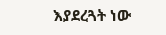እያደረጓት ነው